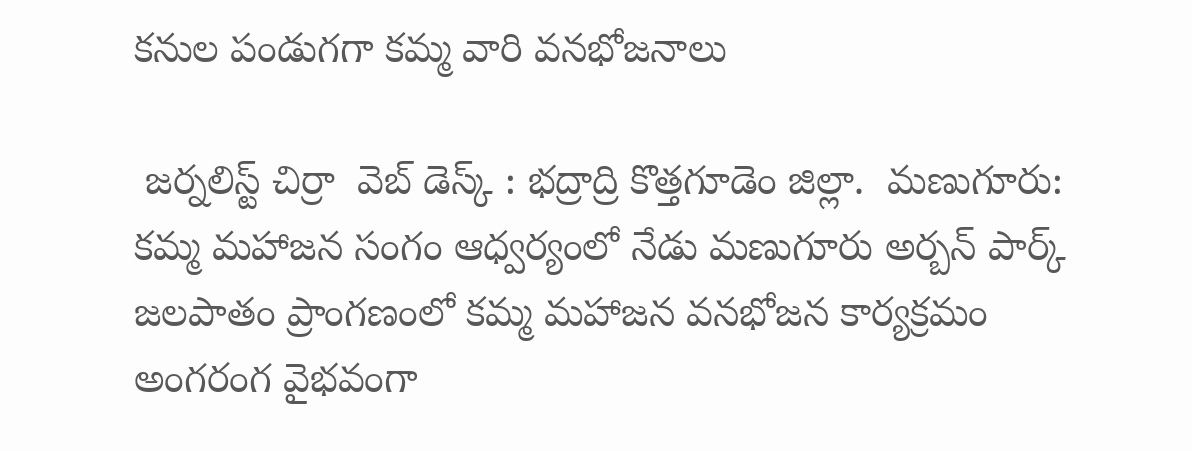కనుల పండుగగా కమ్మ వారి వనభోజనాలు

 జర్నలిస్ట్ చిర్రా  వెబ్ డెస్క్ : భద్రాద్రి కొత్తగూడెం జిల్లా.  మణుగూరు: కమ్మ మహాజన సంగం ఆధ్వర్యంలో నేడు మణుగూరు అర్బన్ పార్క్ జలపాతం ప్రాంగణంలో కమ్మ మహాజన వనభోజన కార్యక్రమం అంగరంగ వైభవంగా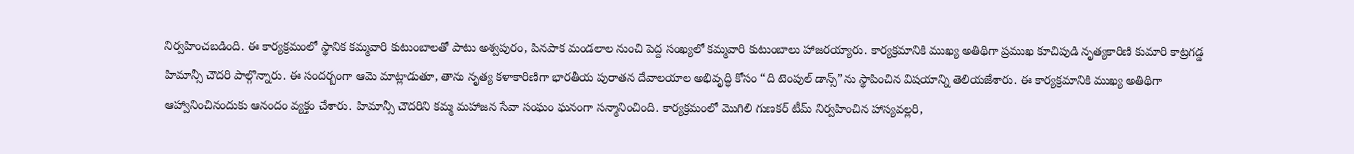నిర్వహించబడింది. ఈ కార్యక్రమంలో స్థానిక కమ్మవారి కుటుంబాలతో పాటు అశ్వపురం, పినపాక మండలాల నుంచి పెద్ద సంఖ్యలో కమ్మవారి కుటుంబాలు హాజరయ్యారు. కార్యక్రమానికి ముఖ్య అతిథిగా ప్రముఖ కూచిపుడి నృత్యకారిణి కుమారి కాట్రగడ్డ హిమాన్సీ చౌదరి పాల్గొన్నారు. ఈ సందర్బంగా ఆమె మాట్లాడుతూ, తాను నృత్య కళాకారిణిగా భారతీయ పురాతన దేవాలయాల అభివృద్ధి కోసం “ది టెంపుల్ డాన్స్”ను స్థాపించిన విషయాన్ని తెలియజేశారు. ఈ కార్యక్రమానికి ముఖ్య అతిథిగా ఆహ్వానించినందుకు ఆనందం వ్యక్తం చేశారు. హిమాన్సీ చౌదరిని కమ్మ మహాజన సేవా సంఘం ఘనంగా సన్మానించింది. కార్యక్రమంలో మొగిలి గుణకర్ టీమ్ నిర్వహించిన హాస్యవల్లరి,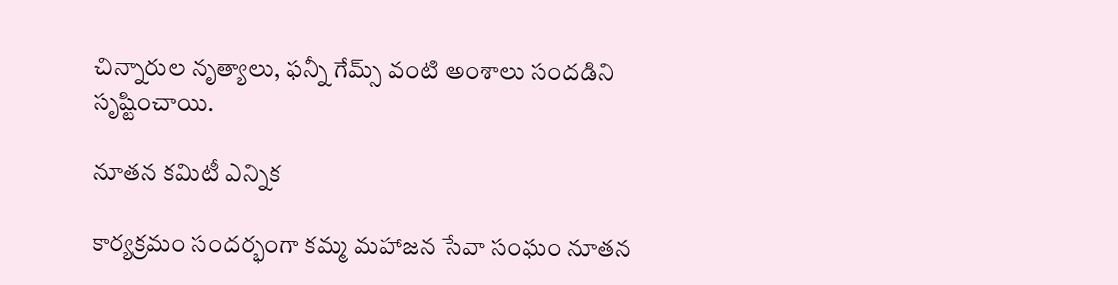చిన్నారుల నృత్యాలు, ఫన్నీ గేమ్స్ వంటి అంశాలు సందడిని సృష్టించాయి.

నూతన కమిటీ ఎన్నిక

కార్యక్రమం సందర్భంగా కమ్మ మహాజన సేవా సంఘం నూతన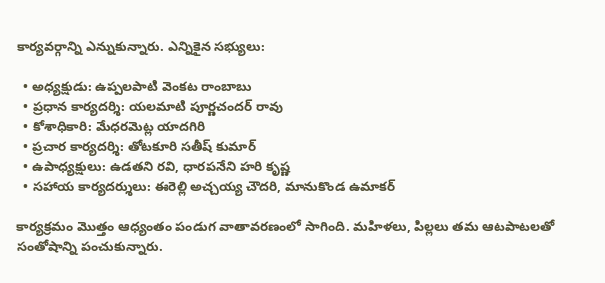కార్యవర్గాన్ని ఎన్నుకున్నారు. ఎన్నికైన సభ్యులు:

  • అధ్యక్షుడు: ఉప్పలపాటి వెంకట రాంబాబు
  • ప్రధాన కార్యదర్శి: యలమాటి పూర్ణచందర్ రావు
  • కోశాధికారి: మేధరమెట్ల యాదగిరి
  • ప్రచార కార్యదర్శి: తోటకూరి సతీష్ కుమార్
  • ఉపాధ్యక్షులు: ఉడతని రవి, ధారపనేని హరి కృష్ణ
  • సహాయ కార్యదర్శులు: ఈరెల్లి అచ్చయ్య చౌదరి, మానుకొండ ఉమాకర్

కార్యక్రమం మొత్తం ఆధ్యంతం పండుగ వాతావరణంలో సాగింది. మహిళలు, పిల్లలు తమ ఆటపాటలతో సంతోషాన్ని పంచుకున్నారు.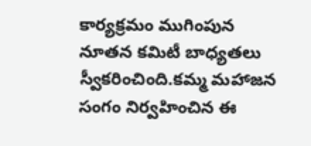కార్యక్రమం ముగింపున నూతన కమిటీ బాధ్యతలు స్వీకరించింది.కమ్మ మహాజన సంగం నిర్వహించిన ఈ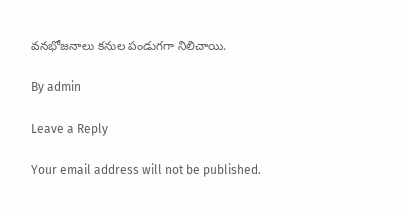వనభోజనాలు కనుల పండుగగా నిలిచాయి.

By admin

Leave a Reply

Your email address will not be published.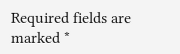Required fields are marked *